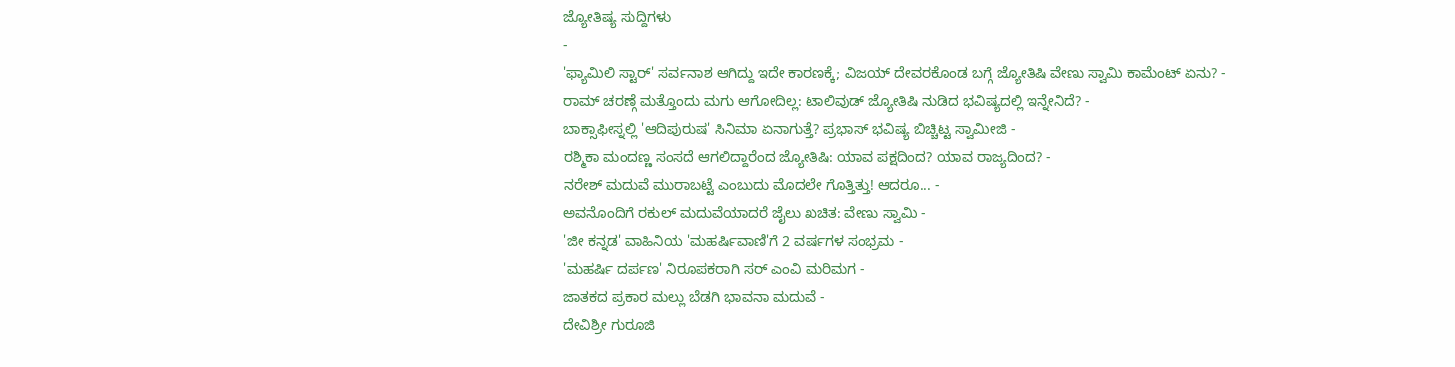ಜ್ಯೋತಿಷ್ಯ ಸುದ್ದಿಗಳು
-
'ಫ್ಯಾಮಿಲಿ ಸ್ಟಾರ್' ಸರ್ವನಾಶ ಆಗಿದ್ದು ಇದೇ ಕಾರಣಕ್ಕೆ; ವಿಜಯ್ ದೇವರಕೊಂಡ ಬಗ್ಗೆ ಜ್ಯೋತಿಷಿ ವೇಣು ಸ್ವಾಮಿ ಕಾಮೆಂಟ್ ಏನು? -
ರಾಮ್ ಚರಣ್ಗೆ ಮತ್ತೊಂದು ಮಗು ಆಗೋದಿಲ್ಲ: ಟಾಲಿವುಡ್ ಜ್ಯೋತಿಷಿ ನುಡಿದ ಭವಿಷ್ಯದಲ್ಲಿ ಇನ್ನೇನಿದೆ? -
ಬಾಕ್ಸಾಫೀಸ್ನಲ್ಲಿ 'ಆದಿಪುರುಷ' ಸಿನಿಮಾ ಏನಾಗುತ್ತೆ? ಪ್ರಭಾಸ್ ಭವಿಷ್ಯ ಬಿಚ್ಚಿಟ್ಟ ಸ್ವಾಮೀಜಿ -
ರಶ್ಮಿಕಾ ಮಂದಣ್ಣ ಸಂಸದೆ ಆಗಲಿದ್ದಾರೆಂದ ಜ್ಯೋತಿಷಿ: ಯಾವ ಪಕ್ಷದಿಂದ? ಯಾವ ರಾಜ್ಯದಿಂದ? -
ನರೇಶ್ ಮದುವೆ ಮುರಾಬಟ್ಟೆ ಎಂಬುದು ಮೊದಲೇ ಗೊತ್ತಿತ್ತು! ಆದರೂ... -
ಅವನೊಂದಿಗೆ ರಕುಲ್ ಮದುವೆಯಾದರೆ ಜೈಲು ಖಚಿತ: ವೇಣು ಸ್ವಾಮಿ -
'ಜೀ ಕನ್ನಡ' ವಾಹಿನಿಯ 'ಮಹರ್ಷಿವಾಣಿ'ಗೆ 2 ವರ್ಷಗಳ ಸಂಭ್ರಮ -
'ಮಹರ್ಷಿ ದರ್ಪಣ' ನಿರೂಪಕರಾಗಿ ಸರ್ ಎಂವಿ ಮರಿಮಗ -
ಜಾತಕದ ಪ್ರಕಾರ ಮಲ್ಲು ಬೆಡಗಿ ಭಾವನಾ ಮದುವೆ -
ದೇವಿಶ್ರೀ ಗುರೂಜಿ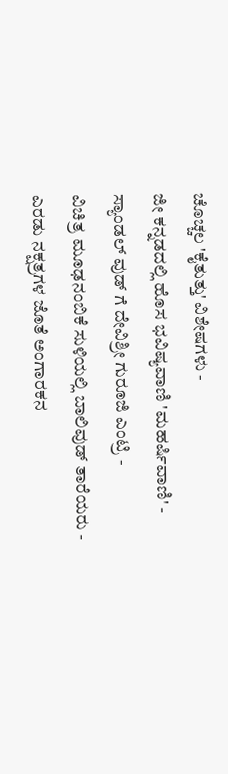ಚೊಚ್ಚಲ 'ಕೈತುತ್ತು' ವಿಶೇಷಗಳು -
ಜೀ ಕನ್ನಡದಲ್ಲಿ ಹೊಸ ಭವಿಷ್ಯವಾಣಿ 'ಮಹರ್ಷಿವಾಣಿ' -
ಸ್ಯಾಂಡಲ್ ವುಡ್ ಗೆ ದೇವಿಶ್ರೀ ಗುರೂಜಿ ಎಂಟ್ರಿ -
ವಿಚಿತ್ರ ಮೂಢನಂಬಿಕೆ ಸುಳಿಯಲ್ಲಿ ಬಾಲಿವುಡ್ ತಾರೆಯರು -
ಎರಡು ನಕ್ಷತ್ರಗಳ ಜೊತೆ ಅಂಗಾರಕನ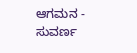ಆಗಮನ -
ಸುವರ್ಣ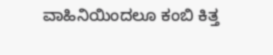ವಾಹಿನಿಯಿಂದಲೂ ಕಂಬಿ ಕಿತ್ತ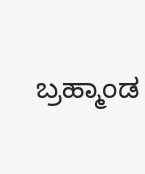ಬ್ರಹ್ಮಾಂಡ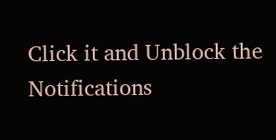Click it and Unblock the Notifications